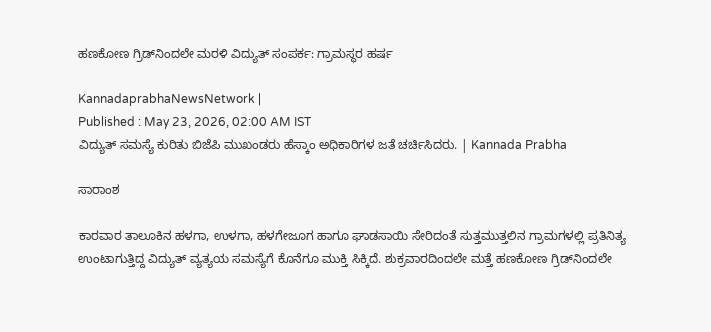ಹಣಕೋಣ ಗ್ರಿಡ್‌ನಿಂದಲೇ ಮರಳಿ ವಿದ್ಯುತ್ ಸಂಪರ್ಕ: ಗ್ರಾಮಸ್ಥರ ಹರ್ಷ

KannadaprabhaNewsNetwork |
Published : May 23, 2026, 02:00 AM IST
ವಿದ್ಯುತ್ ಸಮಸ್ಯೆ ಕುರಿತು ಬಿಜೆಪಿ ಮುಖಂಡರು ಹೆಸ್ಕಾಂ ಅಧಿಕಾರಿಗಳ ಜತೆ ಚರ್ಚಿಸಿದರು. | Kannada Prabha

ಸಾರಾಂಶ

ಕಾರವಾರ ತಾಲೂಕಿನ ಹಳಗಾ, ಉಳಗಾ, ಹಳಗೇಜೂಗ ಹಾಗೂ ಘಾಡಸಾಯಿ ಸೇರಿದಂತೆ ಸುತ್ತಮುತ್ತಲಿನ ಗ್ರಾಮಗಳಲ್ಲಿ ಪ್ರತಿನಿತ್ಯ ಉಂಟಾಗುತ್ತಿದ್ದ ವಿದ್ಯುತ್ ವ್ಯತ್ಯಯ ಸಮಸ್ಯೆಗೆ ಕೊನೆಗೂ ಮುಕ್ತಿ ಸಿಕ್ಕಿದೆ. ಶುಕ್ರವಾರದಿಂದಲೇ ಮತ್ತೆ ಹಣಕೋಣ ಗ್ರಿಡ್‌ನಿಂದಲೇ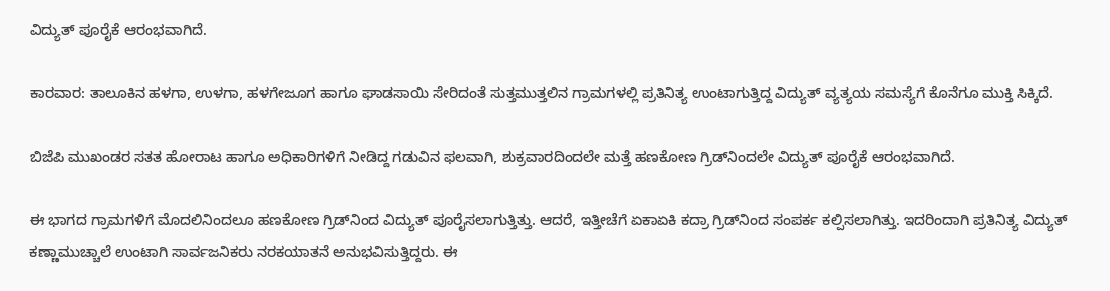ವಿದ್ಯುತ್ ಪೂರೈಕೆ ಆರಂಭವಾಗಿದೆ.

ಕಾರವಾರ: ತಾಲೂಕಿನ ಹಳಗಾ, ಉಳಗಾ, ಹಳಗೇಜೂಗ ಹಾಗೂ ಘಾಡಸಾಯಿ ಸೇರಿದಂತೆ ಸುತ್ತಮುತ್ತಲಿನ ಗ್ರಾಮಗಳಲ್ಲಿ ಪ್ರತಿನಿತ್ಯ ಉಂಟಾಗುತ್ತಿದ್ದ ವಿದ್ಯುತ್ ವ್ಯತ್ಯಯ ಸಮಸ್ಯೆಗೆ ಕೊನೆಗೂ ಮುಕ್ತಿ ಸಿಕ್ಕಿದೆ.

ಬಿಜೆಪಿ ಮುಖಂಡರ ಸತತ ಹೋರಾಟ ಹಾಗೂ ಅಧಿಕಾರಿಗಳಿಗೆ ನೀಡಿದ್ದ ಗಡುವಿನ ಫಲವಾಗಿ, ಶುಕ್ರವಾರದಿಂದಲೇ ಮತ್ತೆ ಹಣಕೋಣ ಗ್ರಿಡ್‌ನಿಂದಲೇ ವಿದ್ಯುತ್ ಪೂರೈಕೆ ಆರಂಭವಾಗಿದೆ.

ಈ ಭಾಗದ ಗ್ರಾಮಗಳಿಗೆ ಮೊದಲಿನಿಂದಲೂ ಹಣಕೋಣ ಗ್ರಿಡ್‌ನಿಂದ ವಿದ್ಯುತ್ ಪೂರೈಸಲಾಗುತ್ತಿತ್ತು. ಆದರೆ, ಇತ್ತೀಚೆಗೆ ಏಕಾಏಕಿ ಕದ್ರಾ ಗ್ರಿಡ್‌ನಿಂದ ಸಂಪರ್ಕ ಕಲ್ಪಿಸಲಾಗಿತ್ತು. ಇದರಿಂದಾಗಿ ಪ್ರತಿನಿತ್ಯ ವಿದ್ಯುತ್ ಕಣ್ಣಾಮುಚ್ಚಾಲೆ ಉಂಟಾಗಿ ಸಾರ್ವಜನಿಕರು ನರಕಯಾತನೆ ಅನುಭವಿಸುತ್ತಿದ್ದರು. ಈ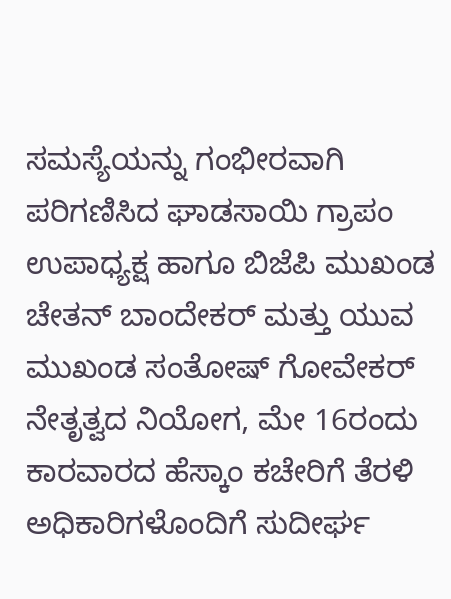ಸಮಸ್ಯೆಯನ್ನು ಗಂಭೀರವಾಗಿ ಪರಿಗಣಿಸಿದ ಘಾಡಸಾಯಿ ಗ್ರಾಪಂ ಉಪಾಧ್ಯಕ್ಷ ಹಾಗೂ ಬಿಜೆಪಿ ಮುಖಂಡ ಚೇತನ್ ಬಾಂದೇಕರ್ ಮತ್ತು ಯುವ ಮುಖಂಡ ಸಂತೋಷ್ ಗೋವೇಕರ್ ನೇತೃತ್ವದ ನಿಯೋಗ, ಮೇ 16ರಂದು ಕಾರವಾರದ ಹೆಸ್ಕಾಂ ಕಚೇರಿಗೆ ತೆರಳಿ ಅಧಿಕಾರಿಗಳೊಂದಿಗೆ ಸುದೀರ್ಘ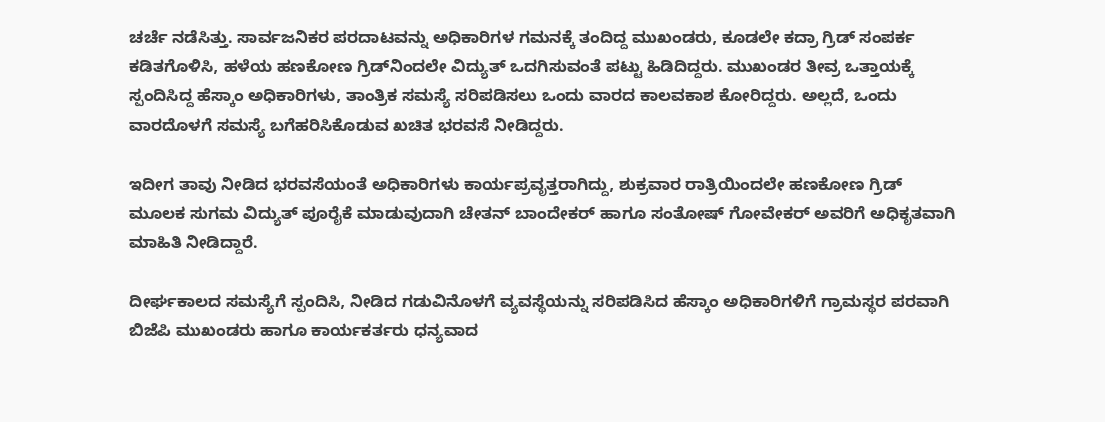ಚರ್ಚೆ ನಡೆಸಿತ್ತು. ಸಾರ್ವಜನಿಕರ ಪರದಾಟವನ್ನು ಅಧಿಕಾರಿಗಳ ಗಮನಕ್ಕೆ ತಂದಿದ್ದ ಮುಖಂಡರು, ಕೂಡಲೇ ಕದ್ರಾ ಗ್ರಿಡ್ ಸಂಪರ್ಕ ಕಡಿತಗೊಳಿಸಿ, ಹಳೆಯ ಹಣಕೋಣ ಗ್ರಿಡ್‌ನಿಂದಲೇ ವಿದ್ಯುತ್ ಒದಗಿಸುವಂತೆ ಪಟ್ಟು ಹಿಡಿದಿದ್ದರು. ಮುಖಂಡರ ತೀವ್ರ ಒತ್ತಾಯಕ್ಕೆ ಸ್ಪಂದಿಸಿದ್ದ ಹೆಸ್ಕಾಂ ಅಧಿಕಾರಿಗಳು, ತಾಂತ್ರಿಕ ಸಮಸ್ಯೆ ಸರಿಪಡಿಸಲು ಒಂದು ವಾರದ ಕಾಲವಕಾಶ ಕೋರಿದ್ದರು. ಅಲ್ಲದೆ, ಒಂದು ವಾರದೊಳಗೆ ಸಮಸ್ಯೆ ಬಗೆಹರಿಸಿಕೊಡುವ ಖಚಿತ ಭರವಸೆ ನೀಡಿದ್ದರು.

ಇದೀಗ ತಾವು ನೀಡಿದ ಭರವಸೆಯಂತೆ ಅಧಿಕಾರಿಗಳು ಕಾರ್ಯಪ್ರವೃತ್ತರಾಗಿದ್ದು, ಶುಕ್ರವಾರ ರಾತ್ರಿಯಿಂದಲೇ ಹಣಕೋಣ ಗ್ರಿಡ್ ಮೂಲಕ ಸುಗಮ ವಿದ್ಯುತ್ ಪೂರೈಕೆ ಮಾಡುವುದಾಗಿ ಚೇತನ್ ಬಾಂದೇಕರ್ ಹಾಗೂ ಸಂತೋಷ್ ಗೋವೇಕರ್ ಅವರಿಗೆ ಅಧಿಕೃತವಾಗಿ ಮಾಹಿತಿ ನೀಡಿದ್ದಾರೆ.

ದೀರ್ಘಕಾಲದ ಸಮಸ್ಯೆಗೆ ಸ್ಪಂದಿಸಿ, ನೀಡಿದ ಗಡುವಿನೊಳಗೆ ವ್ಯವಸ್ಥೆಯನ್ನು ಸರಿಪಡಿಸಿದ ಹೆಸ್ಕಾಂ ಅಧಿಕಾರಿಗಳಿಗೆ ಗ್ರಾಮಸ್ಥರ ಪರವಾಗಿ ಬಿಜೆಪಿ ಮುಖಂಡರು ಹಾಗೂ ಕಾರ್ಯಕರ್ತರು ಧನ್ಯವಾದ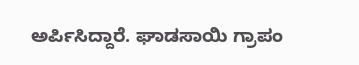ಅರ್ಪಿಸಿದ್ದಾರೆ. ಘಾಡಸಾಯಿ ಗ್ರಾಪಂ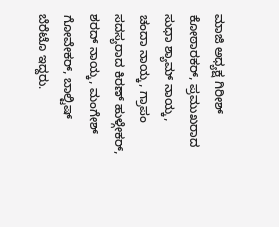ಮಾಜಿ ಅಧ್ಯಕ್ಷ ಗಿರೀಶ್ ಕೋಠಾರಕರ್, ಪ್ರಮುಖರಾದ ಸುಧಾ ಶ್ಯಾಮ್ ನಾಯ್ಕ, ಚಂದಾ ನಾಯ್ಕ, ಗ್ರಾಪಂ ಸದಸ್ಯರಾದ ಕಿರಣ್ ಹುಳ್ಗೇಕರ್, ಶರದ್ ನಾಯ್ಕ, ಮಂಗೇಶ್ ಗೋವೇಕರ್, ಬಾಲ್ಟಿಷ್ ಬೆರೆಟೊ ಇದ್ದರು.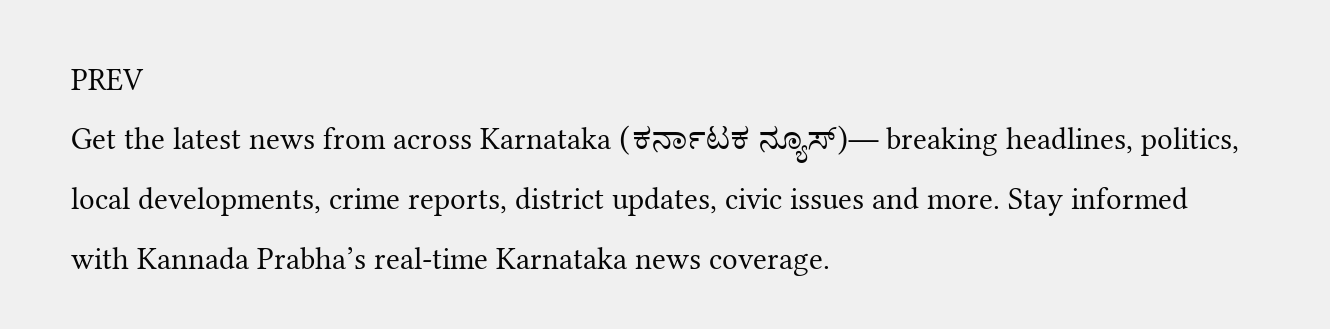PREV
Get the latest news from across Karnataka (ಕರ್ನಾಟಕ ನ್ಯೂಸ್)— breaking headlines, politics, local developments, crime reports, district updates, civic issues and more. Stay informed with Kannada Prabha’s real‑time Karnataka news coverage.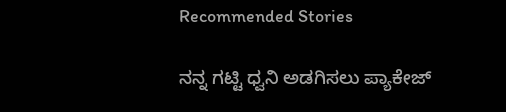Recommended Stories

ನನ್ನ ಗಟ್ಟಿ ಧ್ವನಿ ಅಡಗಿಸಲು ಪ್ಯಾಕೇಜ್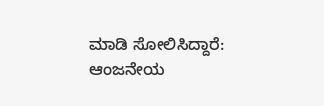ಮಾಡಿ ಸೋಲಿಸಿದ್ದಾರೆ: ಆಂಜನೇಯ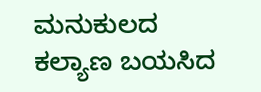ಮನುಕುಲದ ಕಲ್ಯಾಣ ಬಯಸಿದ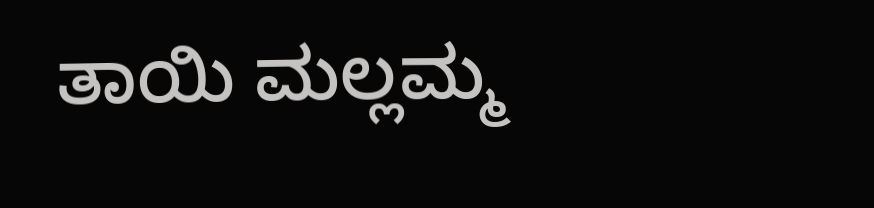ತಾಯಿ ಮಲ್ಲಮ್ಮ